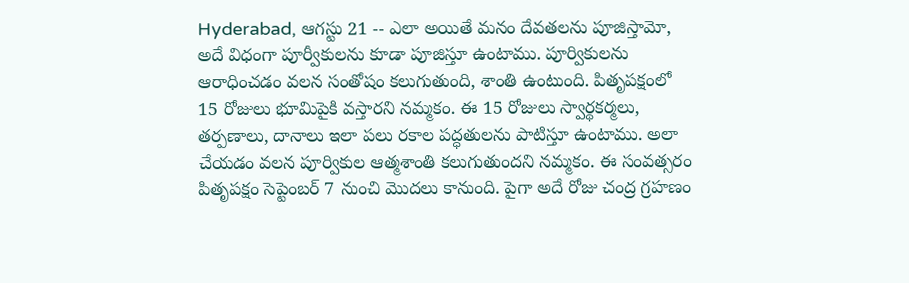Hyderabad, ఆగస్టు 21 -- ఎలా అయితే మనం దేవతలను పూజిస్తామో, అదే విధంగా పూర్వీకులను కూడా పూజిస్తూ ఉంటాము. పూర్వికులను ఆరాధించడం వలన సంతోషం కలుగుతుంది, శాంతి ఉంటుంది. పితృపక్షంలో 15 రోజులు భూమిపైకి వస్తారని నమ్మకం. ఈ 15 రోజులు స్వార్థకర్మలు, తర్పణాలు, దానాలు ఇలా పలు రకాల పద్ధతులను పాటిస్తూ ఉంటాము. అలా చేయడం వలన పూర్వికుల ఆత్మశాంతి కలుగుతుందని నమ్మకం. ఈ సంవత్సరం పితృపక్షం సెప్టెంబర్ 7 నుంచి మొదలు కానుంది. పైగా అదే రోజు చంద్ర గ్రహణం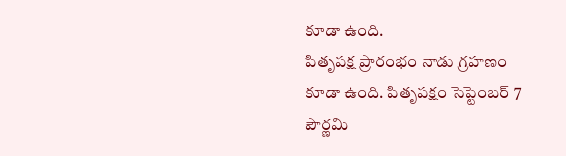కూడా ఉంది.
పితృపక్ష ప్రారంభం నాడు గ్రహణం కూడా ఉంది. పితృపక్షం సెప్టెంబర్ 7 పౌర్ణమి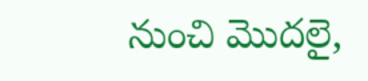నుంచి మొదలై,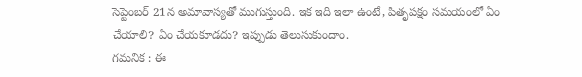సెప్టెంబర్ 21న అమావాస్యతో ముగుస్తుంది. ఇక ఇది ఇలా ఉంటే, పితృపక్షం సమయంలో ఏం చేయాలి? ఏం చేయకూడదు? ఇప్పుడు తెలుసుకుందాం.
గమనిక : ఈ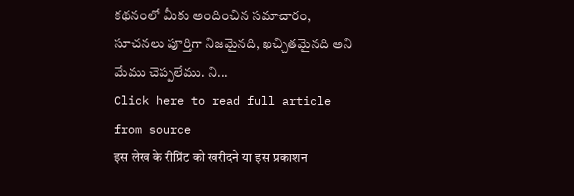కథనంలో మీకు అందించిన సమాచారం, సూచనలు పూర్తిగా నిజమైనది, ఖచ్చితమైనది అని మేము చెప్పలేము. ని...
Click here to read full article from source
इस लेख के रीप्रिंट को खरीदने या इस प्रकाशन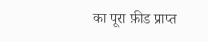का पूरा फ़ीड प्राप्त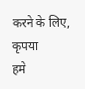करने के लिए, कृपया
हमे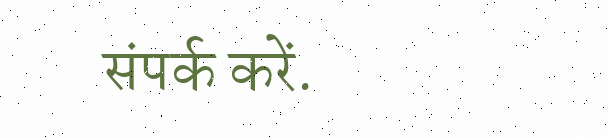संपर्क करें.